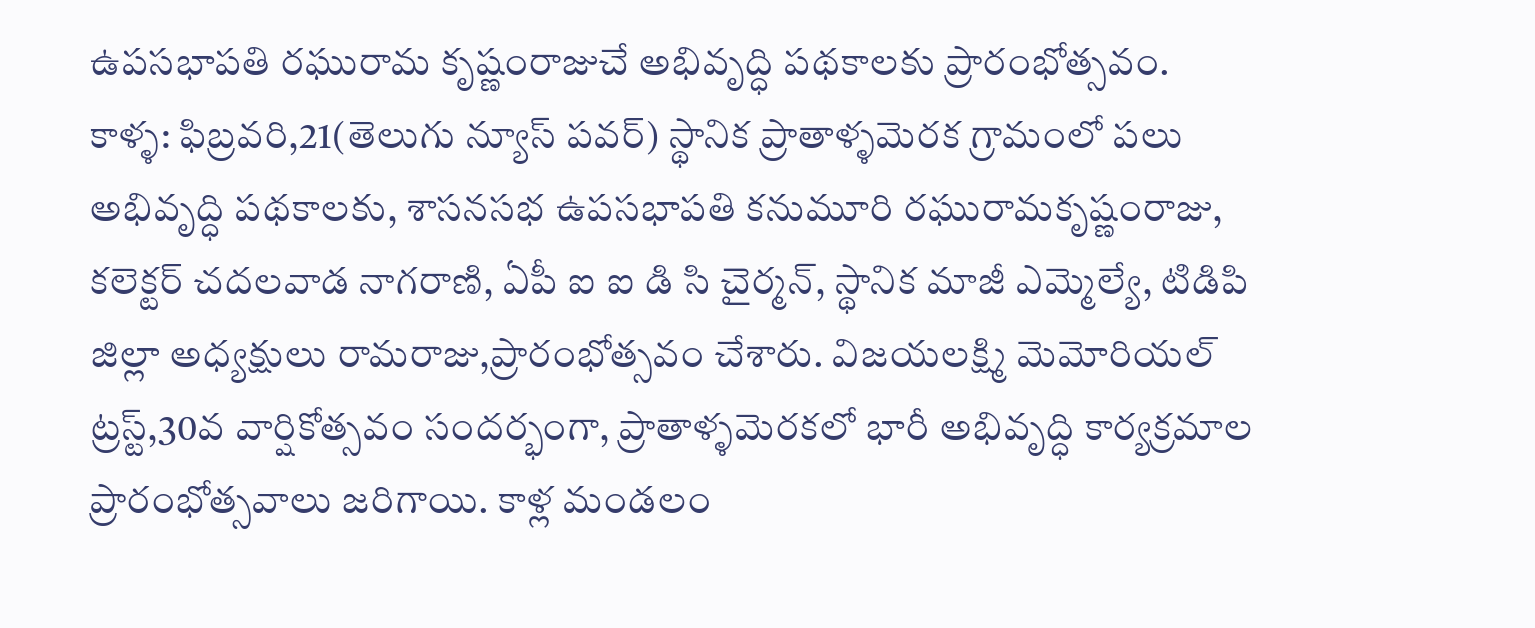ఉపసభాపతి రఘురామ కృష్ణంరాజుచే అభివృద్ధి పథకాలకు ప్రారంభోత్సవం.
కాళ్ళ: ఫిబ్రవరి,21(తెలుగు న్యూస్ పవర్) స్థానిక ప్రాతాళ్ళమెరక గ్రామంలో పలు అభివృద్ధి పథకాలకు, శాసనసభ ఉపసభాపతి కనుమూరి రఘురామకృష్ణంరాజు, కలెక్టర్ చదలవాడ నాగరాణి, ఏపీ ఐ ఐ డి సి చైర్మన్, స్థానిక మాజీ ఎమ్మెల్యే, టిడిపి జిల్లా అధ్యక్షులు రామరాజు,ప్రారంభోత్సవం చేశారు. విజయలక్ష్మి మెమోరియల్ ట్రస్ట్,30వ వార్షికోత్సవం సందర్భంగా, ప్రాతాళ్ళమెరకలో భారీ అభివృద్ధి కార్యక్రమాల ప్రారంభోత్సవాలు జరిగాయి. కాళ్ల మండలం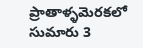ప్రాతాళ్ళమెరకలో సుమారు 3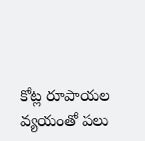కోట్ల రూపాయల వ్యయంతో పలు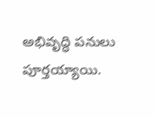అభివృద్ధి పనులు పూర్తయ్యాయి.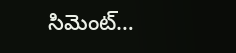సిమెంట్…